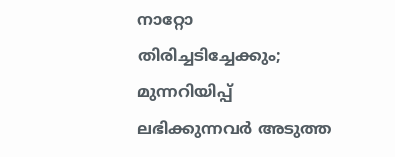നാറ്റോ തിരിച്ചടിച്ചേക്കും; മുന്നറിയിപ്പ് ലഭിക്കുന്നവർ അടുത്ത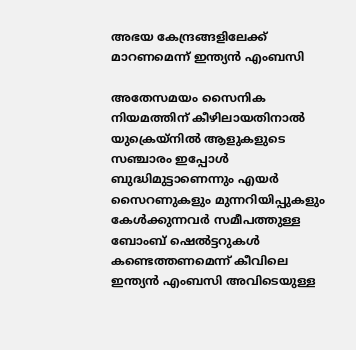അഭയ കേന്ദ്രങ്ങളിലേക്ക് മാറണമെന്ന് ഇന്ത്യൻ എംബസി

അതേസമയം സൈനിക നിയമത്തിന് കീഴിലായതിനാൽ യുക്രെയ്നിൽ ആളുകളുടെ സഞ്ചാരം ഇപ്പോൾ ബുദ്ധിമുട്ടാണെന്നും എയർ സൈറണുകളും മുന്നറിയിപ്പുകളും കേൾക്കുന്നവർ സമീപത്തുള്ള ബോംബ് ഷെൽട്ടറുകൾ കണ്ടെത്തണമെന്ന് കീവിലെ ഇന്ത്യൻ എംബസി അവിടെയുള്ള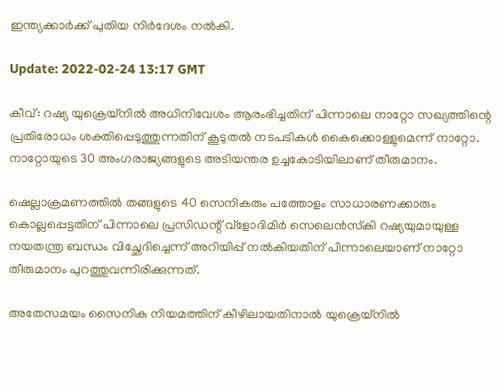ഇന്ത്യക്കാർക്ക് പുതിയ നിർദേശം നൽകി.

Update: 2022-02-24 13:17 GMT

കീവ്: റഷ്യ യുക്രെയ്‌നിൽ അധിനിവേശം ആരംഭിച്ചതിന് പിന്നാലെ നാറ്റോ സഖ്യത്തിന്റെ പ്രതിരോധം ശക്തിപ്പെടുത്തുന്നതിന് കൂടുതൽ നടപടികൾ കൈക്കൊള്ളുമെന്ന് നാറ്റോ. നാറ്റോയുടെ 30 അംഗരാജ്യങ്ങളുടെ അടിയന്തര ഉച്ചകോടിയിലാണ് തീരുമാനം.

ഷെല്ലാക്രമണത്തില്‍ തങ്ങളുടെ 40 സെനികരും പത്തോളം സാധാരണക്കാരും കൊല്ലപ്പെട്ടതിന് പിന്നാലെ പ്രസിഡന്റ് വ്ളോദിമിര്‍ സെലെന്‍സ്‌കി റഷ്യയുമായുള്ള നയതന്ത്ര ബന്ധം വിച്ഛേദിച്ചെന്ന് അറിയിപ്പ് നൽകിയതിന് പിന്നാലെയാണ് നാറ്റോ തീരുമാനം പുറത്തുവന്നിരിക്കുന്നത്.

അതേസമയം സൈനിക നിയമത്തിന് കീഴിലായതിനാൽ യുക്രെയ്നിൽ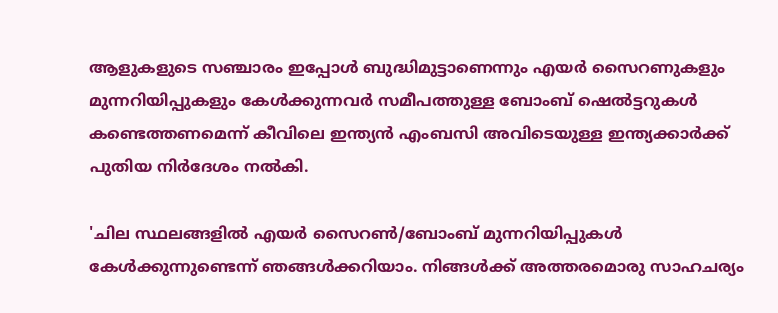ആളുകളുടെ സഞ്ചാരം ഇപ്പോൾ ബുദ്ധിമുട്ടാണെന്നും എയർ സൈറണുകളും മുന്നറിയിപ്പുകളും കേൾക്കുന്നവർ സമീപത്തുള്ള ബോംബ് ഷെൽട്ടറുകൾ കണ്ടെത്തണമെന്ന് കീവിലെ ഇന്ത്യൻ എംബസി അവിടെയുള്ള ഇന്ത്യക്കാർക്ക് പുതിയ നിർദേശം നൽകി.

'ചില സ്ഥലങ്ങളിൽ എയർ സൈറൺ/ബോംബ് മുന്നറിയിപ്പുകൾ കേൾക്കുന്നുണ്ടെന്ന് ഞങ്ങൾക്കറിയാം. നിങ്ങൾക്ക് അത്തരമൊരു സാഹചര്യം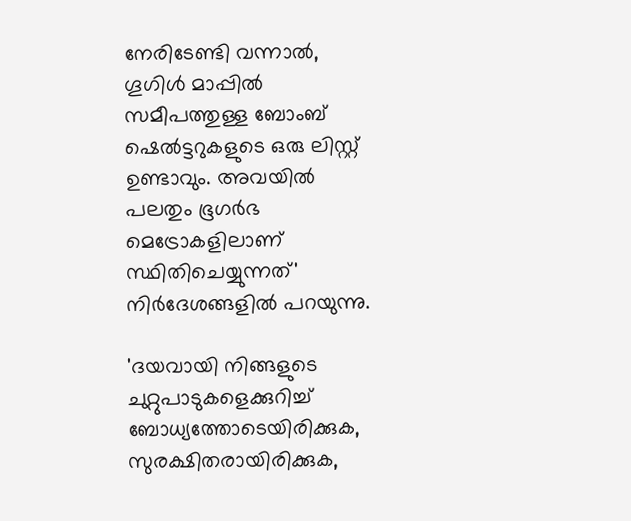നേരിടേണ്ടി വന്നാൽ, ഗൂഗിൾ മാപ്പിൽ സമീപത്തുള്ള ബോംബ് ഷെൽട്ടറുകളുടെ ഒരു ലിസ്റ്റ് ഉണ്ടാവും. അവയിൽ പലതും ഭൂഗർഭ മെട്രോകളിലാണ് സ്ഥിതിചെയ്യുന്നത്' നിർദേശങ്ങളിൽ പറയുന്നു.

'ദയവായി നിങ്ങളുടെ ചുറ്റുപാടുകളെക്കുറിച്ച് ബോധ്യത്തോടെയിരിക്കുക, സുരക്ഷിതരായിരിക്കുക,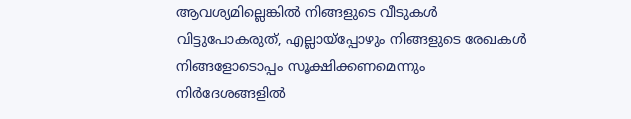ആവശ്യമില്ലെങ്കിൽ നിങ്ങളുടെ വീടുകൾ വിട്ടുപോകരുത്, എല്ലായ്‌പ്പോഴും നിങ്ങളുടെ രേഖകൾ നിങ്ങളോടൊപ്പം സൂക്ഷിക്കണമെന്നും നിർദേശങ്ങളിൽ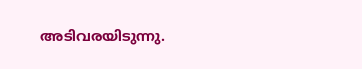അടിവരയിടുന്നു.